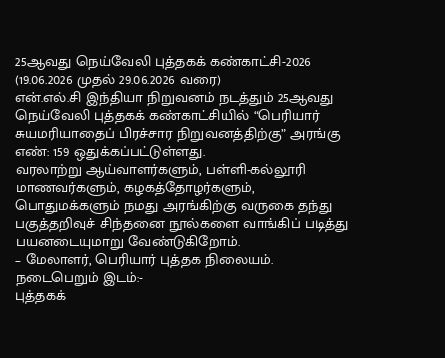25ஆவது நெய்வேலி புத்தகக் கண்காட்சி-2026
(19.06.2026 முதல் 29.06.2026 வரை)
என்.எல்.சி இந்தியா நிறுவனம் நடத்தும் 25ஆவது நெய்வேலி புத்தகக் கண்காட்சியில் “பெரியார் சுயமரியாதைப் பிரச்சார நிறுவனத்திற்கு” அரங்கு எண்: 159 ஒதுக்கப்பட்டுள்ளது.
வரலாற்று ஆய்வாளர்களும், பள்ளி-கல்லூரி மாணவர்களும், கழகத்தோழர்களும், பொதுமக்களும் நமது அரங்கிற்கு வருகை தந்து பகுத்தறிவுச் சிந்தனை நூல்களை வாங்கிப் படித்து பயனடையுமாறு வேண்டுகிறோம்.
– மேலாளர், பெரியார் புத்தக நிலையம்.
நடைபெறும் இடம்:-
புத்தகக்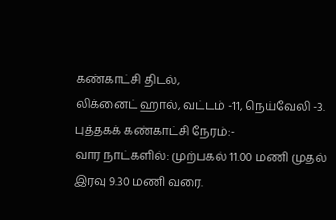கண்காட்சி திடல்,
லிக்னைட் ஹால், வட்டம் -11, நெய்வேலி -3.
புத்தகக் கண்காட்சி நேரம்:-
வார நாட்களில்: முற்பகல் 11.00 மணி முதல்
இரவு 9.30 மணி வரை.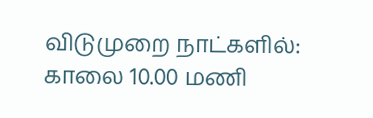விடுமுறை நாட்களில்: காலை 10.00 மணி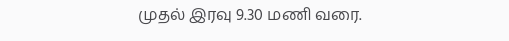முதல் இரவு 9.30 மணி வரை.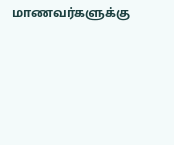மாணவர்களுக்கு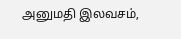அனுமதி இலவசம்,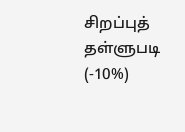சிறப்புத் தள்ளுபடி (-10%)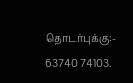தொடர்புக்கு:- 63740 74103.